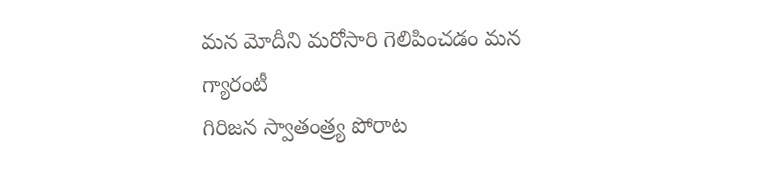మన మోదీని మరోసారి గెలిపించడం మన గ్యారంటీ
గిరిజన స్వాతంత్ర్య పోరాట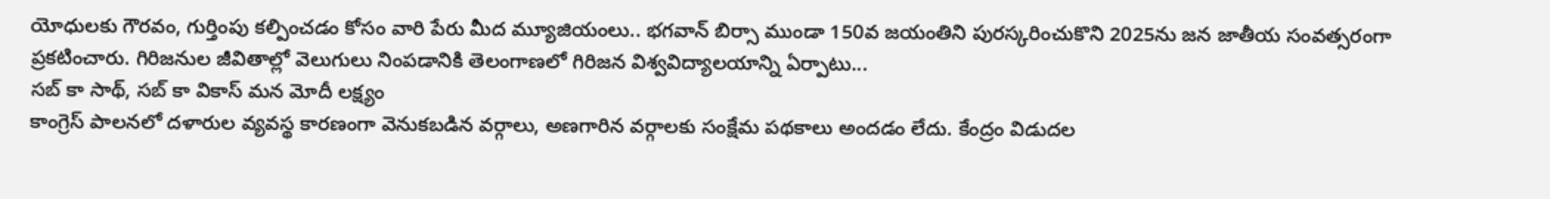యోధులకు గౌరవం, గుర్తింపు కల్పించడం కోసం వారి పేరు మీద మ్యూజియంలు.. భగవాన్ బిర్సా ముండా 150వ జయంతిని పురస్కరించుకొని 2025ను జన జాతీయ సంవత్సరంగా ప్రకటించారు. గిరిజనుల జీవితాల్లో వెలుగులు నింపడానికి తెలంగాణలో గిరిజన విశ్వవిద్యాలయాన్ని ఏర్పాటు...
సబ్ కా సాథ్, సబ్ కా వికాస్ మన మోదీ లక్ష్యం
కాంగ్రెస్ పాలనలో దళారుల వ్యవస్థ కారణంగా వెనుకబడిన వర్గాలు, అణగారిన వర్గాలకు సంక్షేమ పథకాలు అందడం లేదు. కేంద్రం విడుదల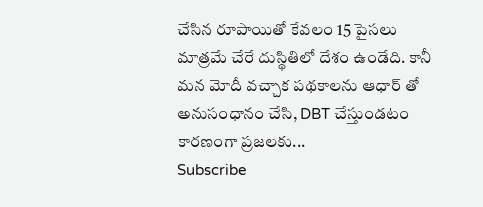చేసిన రూపాయితో కేవలం 15 పైసలు మాత్రమే చేరే దుస్థితిలో దేశం ఉండేది. కానీ మన మోదీ వచ్చాక పథకాలను ఆధార్ తో అనుసంధానం చేసి, DBT చేస్తుండటం కారణంగా ప్రజలకు...
Subscribe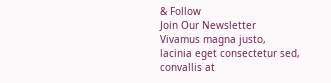& Follow
Join Our Newsletter
Vivamus magna justo, lacinia eget consectetur sed, convallis at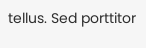tellus. Sed porttitor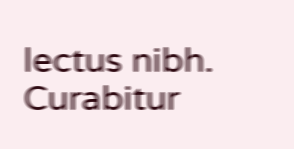lectus nibh. Curabitur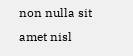non nulla sit amet nisl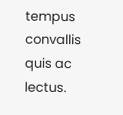tempus convallis quis ac lectus.